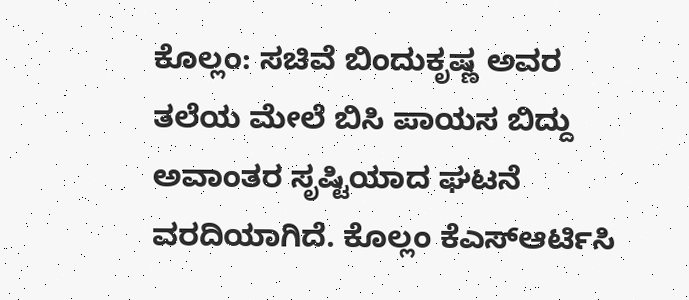ಕೊಲ್ಲಂ: ಸಚಿವೆ ಬಿಂದುಕೃಷ್ಣ ಅವರ ತಲೆಯ ಮೇಲೆ ಬಿಸಿ ಪಾಯಸ ಬಿದ್ದು ಅವಾಂತರ ಸೃಷ್ಟಿಯಾದ ಘಟನೆ ವರದಿಯಾಗಿದೆ. ಕೊಲ್ಲಂ ಕೆಎಸ್ಆರ್ಟಿಸಿ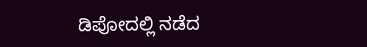ಡಿಪೋದಲ್ಲಿ ನಡೆದ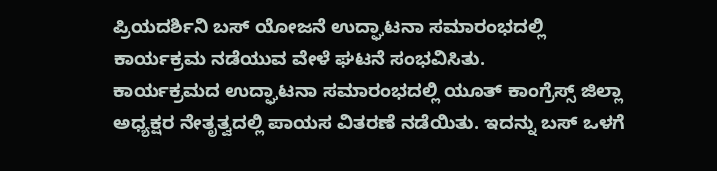ಪ್ರಿಯದರ್ಶಿನಿ ಬಸ್ ಯೋಜನೆ ಉದ್ಘಾಟನಾ ಸಮಾರಂಭದಲ್ಲಿ ಕಾರ್ಯಕ್ರಮ ನಡೆಯುವ ವೇಳೆ ಘಟನೆ ಸಂಭವಿಸಿತು.
ಕಾರ್ಯಕ್ರಮದ ಉದ್ಘಾಟನಾ ಸಮಾರಂಭದಲ್ಲಿ ಯೂತ್ ಕಾಂಗ್ರೆಸ್ಸ್ ಜಿಲ್ಲಾ ಅಧ್ಯಕ್ಷರ ನೇತೃತ್ವದಲ್ಲಿ ಪಾಯಸ ವಿತರಣೆ ನಡೆಯಿತು. ಇದನ್ನು ಬಸ್ ಒಳಗೆ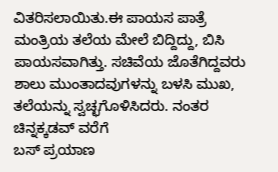ವಿತರಿಸಲಾಯಿತು.ಈ ಪಾಯಸ ಪಾತ್ರೆ ಮಂತ್ರಿಯ ತಲೆಯ ಮೇಲೆ ಬಿದ್ದಿದ್ದು, ಬಿಸಿ ಪಾಯಸವಾಗಿತ್ತು. ಸಚಿವೆಯ ಜೊತೆಗಿದ್ದವರು ಶಾಲು ಮುಂತಾದವುಗಳನ್ನು ಬಳಸಿ ಮುಖ, ತಲೆಯನ್ನು ಸ್ವಚ್ಛಗೊಳಿಸಿದರು. ನಂತರ ಚಿನ್ನಕ್ಕಡವ್ ವರೆಗೆ
ಬಸ್ ಪ್ರಯಾಣ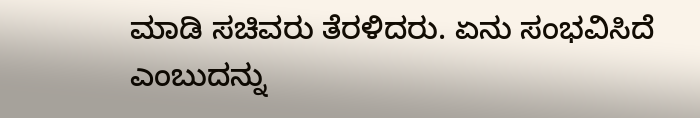ಮಾಡಿ ಸಚಿವರು ತೆರಳಿದರು. ಏನು ಸಂಭವಿಸಿದೆ ಎಂಬುದನ್ನು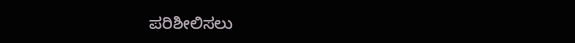ಪರಿಶೀಲಿಸಲು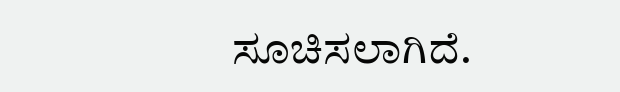ಸೂಚಿಸಲಾಗಿದೆ.